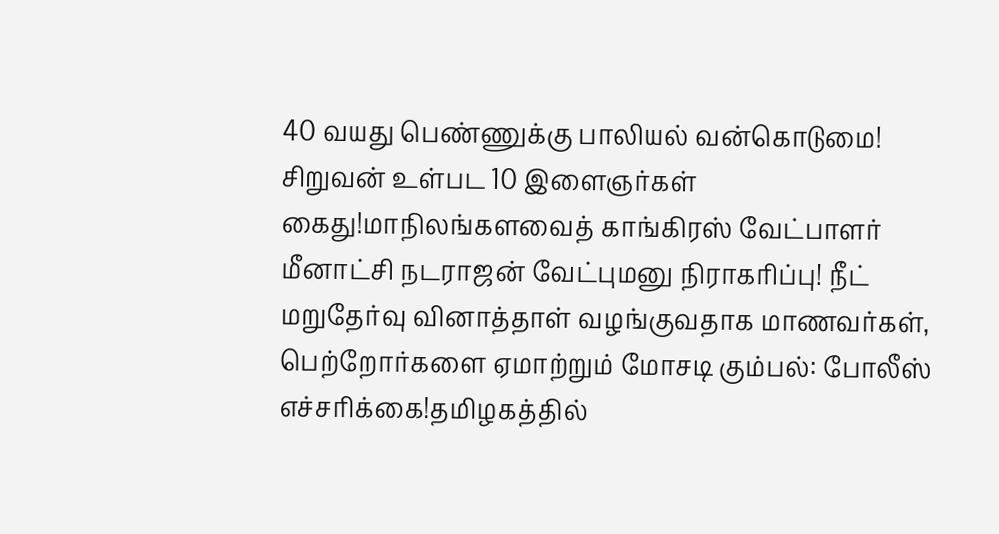40 வயது பெண்ணுக்கு பாலியல் வன்கொடுமை! சிறுவன் உள்பட 10 இளைஞர்கள் கைது!மாநிலங்களவைத் காங்கிரஸ் வேட்பாளர் மீனாட்சி நடராஜன் வேட்புமனு நிராகரிப்பு! நீட் மறுதேர்வு வினாத்தாள் வழங்குவதாக மாணவர்கள், பெற்றோர்களை ஏமாற்றும் மோசடி கும்பல்: போலீஸ் எச்சரிக்கை!தமிழகத்தில்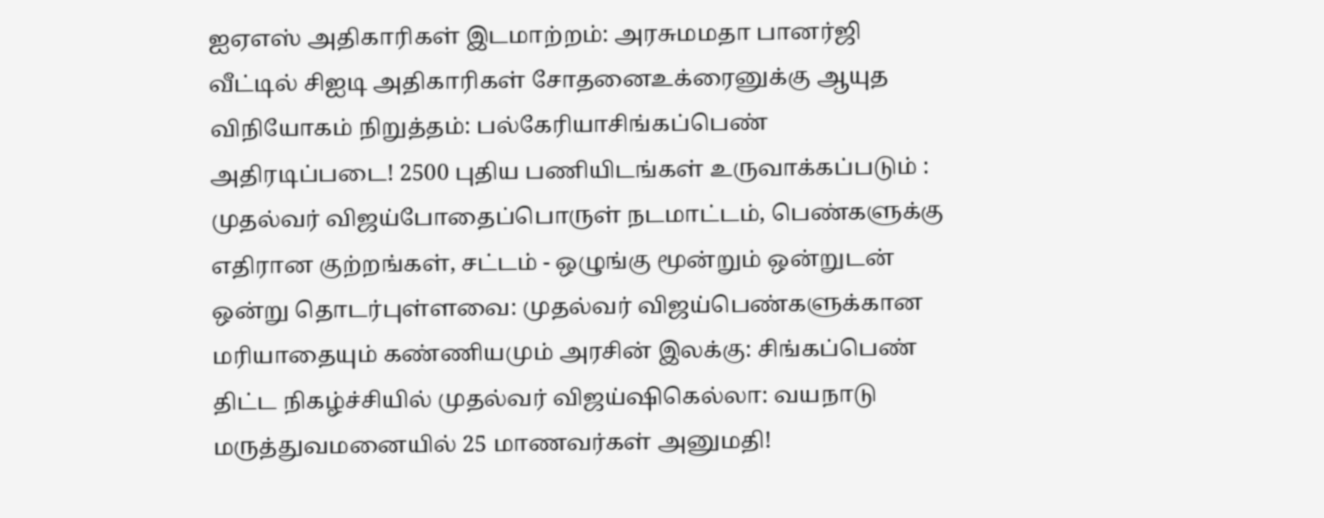ஐஏஎஸ் அதிகாரிகள் இடமாற்றம்: அரசுமமதா பானர்ஜி வீட்டில் சிஐடி அதிகாரிகள் சோதனைஉக்ரைனுக்கு ஆயுத விநியோகம் நிறுத்தம்: பல்கேரியாசிங்கப்பெண் அதிரடிப்படை! 2500 புதிய பணியிடங்கள் உருவாக்கப்படும் : முதல்வர் விஜய்போதைப்பொருள் நடமாட்டம், பெண்களுக்கு எதிரான குற்றங்கள், சட்டம் - ஒழுங்கு மூன்றும் ஒன்றுடன் ஒன்று தொடர்புள்ளவை: முதல்வர் விஜய்பெண்களுக்கான மரியாதையும் கண்ணியமும் அரசின் இலக்கு: சிங்கப்பெண் திட்ட நிகழ்ச்சியில் முதல்வர் விஜய்ஷிகெல்லா: வயநாடு மருத்துவமனையில் 25 மாணவர்கள் அனுமதி!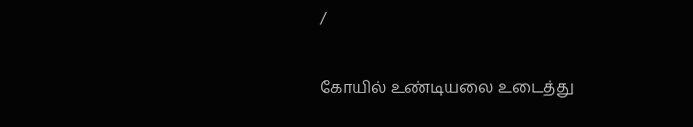/

கோயில் உண்டியலை உடைத்து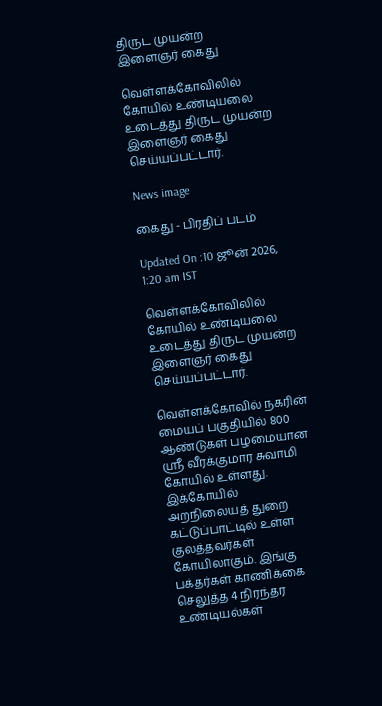திருட முயன்ற இளைஞர் கைது

வெள்ளக்கோவிலில் கோயில் உண்டியலை உடைத்து திருட முயன்ற இளைஞர் கைது செய்யப்பட்டார்.

News image

கைது - பிரதிப் படம்

Updated On :10 ஜூன் 2026, 1:20 am IST

வெள்ளக்கோவிலில் கோயில் உண்டியலை உடைத்து திருட முயன்ற இளைஞர் கைது செய்யப்பட்டார்.

வெள்ளக்கோவில் நகரின் மையப் பகுதியில் 800 ஆண்டுகள் பழமையான ஸ்ரீ வீரக்குமார சுவாமி கோயில் உள்ளது. இக்கோயில் அறநிலையத் துறை கட்டுப்பாட்டில் உள்ள குலத்தவர்கள் கோயிலாகும். இங்கு பக்தர்கள் காணிக்கை செலுத்த 4 நிரந்தர உண்டியல்கள்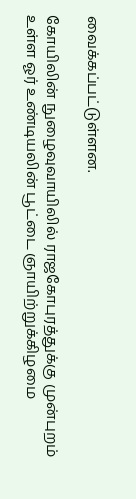வைக்கப்பட்டுள்ளன.

கோயிலின் நுழைவுவாயிலில் ராஜகோபுரத்துக்கு முன்புறம் உள்ள ஓர் உண்டியலின் பூட்டை ஞாயிற்றுக்கிழமை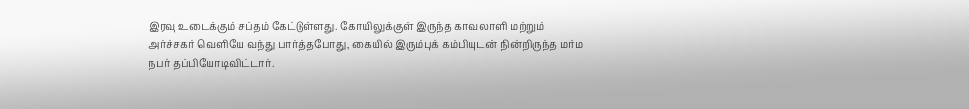இரவு உடைக்கும் சப்தம் கேட்டுள்ளது. கோயிலுக்குள் இருந்த காவலாளி மற்றும் அர்ச்சகர் வெளியே வந்து பார்த்தபோது, கையில் இரும்புக் கம்பியுடன் நின்றிருந்த மர்ம நபர் தப்பியோடிவிட்டார்.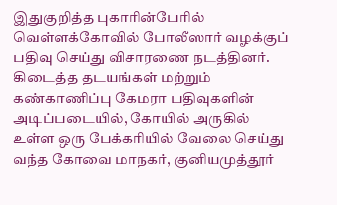இதுகுறித்த புகாரின்பேரில் வெள்ளக்கோவில் போலீஸார் வழக்குப் பதிவு செய்து விசாரணை நடத்தினர். கிடைத்த தடயங்கள் மற்றும் கண்காணிப்பு கேமரா பதிவுகளின் அடிப்படையில், கோயில் அருகில் உள்ள ஒரு பேக்கரியில் வேலை செய்து வந்த கோவை மாநகர், குனியமுத்தூர்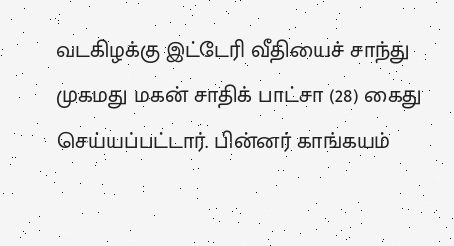வடகிழக்கு இட்டேரி வீதியைச் சாந்து முகமது மகன் சாதிக் பாட்சா (28) கைது செய்யப்பட்டார். பின்னர் காங்கயம்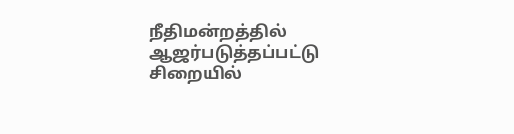நீதிமன்றத்தில் ஆஜர்படுத்தப்பட்டு சிறையில்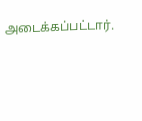அடைக்கப்பட்டார்.